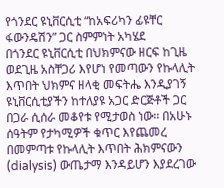የጎንደር ዩኒቨርሲቲ “ከአፍሪካን ፊዩቸር ፋውንዴሽን” ጋር ስምምነት አካሄደ
በጎንደር ዩኒቨርሲቲ በህክምናው ዘርፍ ከጊዜ ወደጊዜ አስቸጋሪ እየሆነ የመጣውን የኩላሊት እጥበት ህክምና ዘላቂ መፍትሔ እንዲያገኝ ዩኒቨርሲቲያችን ከተለያዩ አጋር ድርጅቶች ጋር በጋራ ሲሰራ መቆየቱ የሚታወስ ነው፡፡ በአሁኑ ሰዓትም የታካሚዎች ቁጥር እየጨመረ በመምጣቱ የኩላሊት እጥበት ሕክምናውን (dialysis) ውጤታማ እንዳይሆን እያደረገው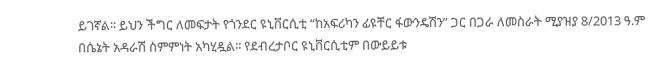ይገኛል፡፡ ይህን ችግር ለመፍታት የጎንደር ዩኒቨርሲቲ “ከአፍሪካን ፊዩቸር ፋውንዴሽን” ጋር በጋራ ለመስራት ሚያዝያ 8/2013 ዓ.ም በሴኔት አዳራሽ ስምምነት አካሂዷል፡፡ የደብረታቦር ዩኒቨርሲቲም በውይይቱ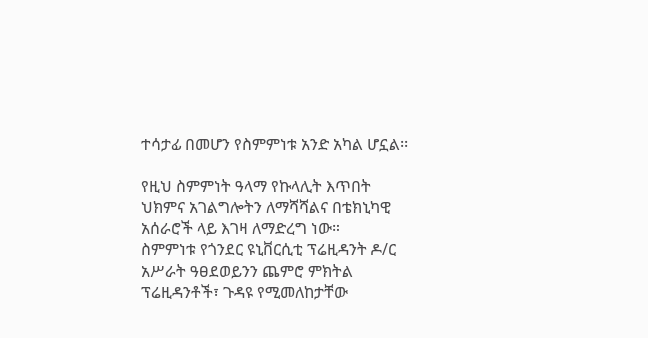ተሳታፊ በመሆን የስምምነቱ አንድ አካል ሆኗል፡፡

የዚህ ስምምነት ዓላማ የኩላሊት እጥበት ህክምና አገልግሎትን ለማሻሻልና በቴክኒካዊ አሰራሮች ላይ እገዛ ለማድረግ ነው።
ስምምነቱ የጎንደር ዩኒቨርሲቲ ፕሬዚዳንት ዶ/ር አሥራት ዓፀደወይንን ጨምሮ ምክትል ፕሬዚዳንቶች፣ ጉዳዩ የሚመለከታቸው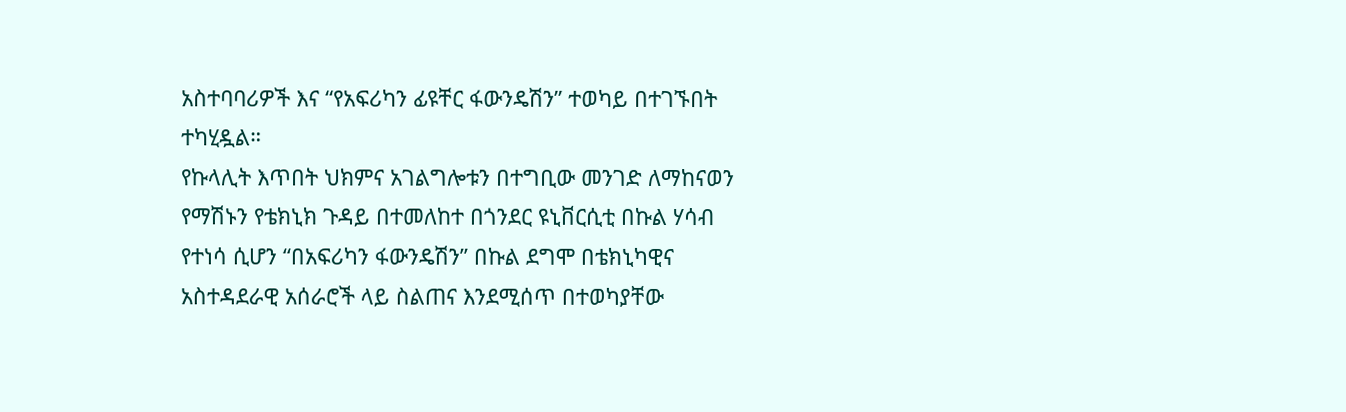አስተባባሪዎች እና “የአፍሪካን ፊዩቸር ፋውንዴሽን” ተወካይ በተገኙበት ተካሂዷል።
የኩላሊት እጥበት ህክምና አገልግሎቱን በተግቢው መንገድ ለማከናወን የማሽኑን የቴክኒክ ጉዳይ በተመለከተ በጎንደር ዩኒቨርሲቲ በኩል ሃሳብ የተነሳ ሲሆን “በአፍሪካን ፋውንዴሽን” በኩል ደግሞ በቴክኒካዊና አስተዳደራዊ አሰራሮች ላይ ስልጠና እንደሚሰጥ በተወካያቸው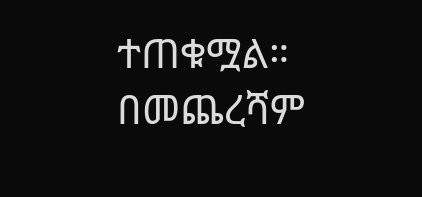ተጠቁሟል።
በመጨረሻም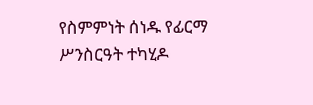የስምምነት ሰነዱ የፊርማ ሥንስርዓት ተካሂዶ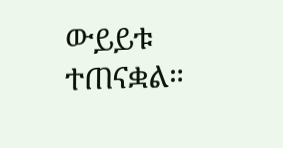ውይይቱ ተጠናቋል።